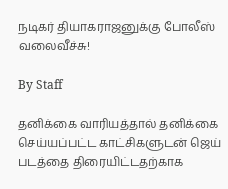நடிகர் தியாகராஜனுக்கு போலீஸ் வலைவீச்சு!

By Staff

தனிக்கை வாரியத்தால் தனிக்கை செய்யப்பட்ட காட்சிகளுடன் ஜெய் படத்தை திரையிட்டதற்காக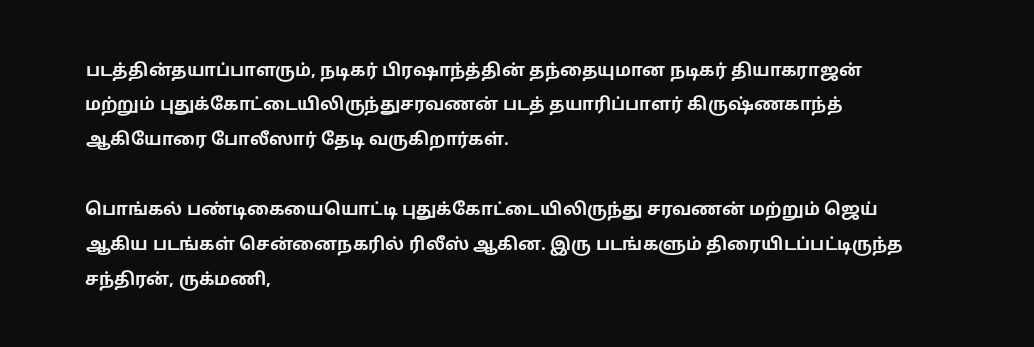படத்தின்தயாப்பாளரும், நடிகர் பிரஷாந்த்தின் தந்தையுமான நடிகர் தியாகராஜன் மற்றும் புதுக்கோட்டையிலிருந்துசரவணன் படத் தயாரிப்பாளர் கிருஷ்ணகாந்த் ஆகியோரை போலீஸார் தேடி வருகிறார்கள்.

பொங்கல் பண்டிகையையொட்டி புதுக்கோட்டையிலிருந்து சரவணன் மற்றும் ஜெய் ஆகிய படங்கள் சென்னைநகரில் ரிலீஸ் ஆகின. இரு படங்களும் திரையிடப்பட்டிருந்த சந்திரன், ருக்மணி,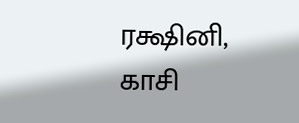ரக்ஷினி, காசி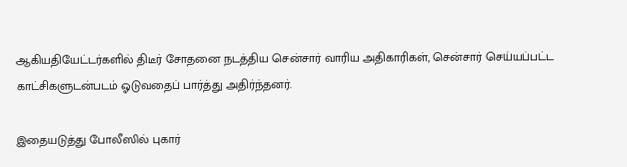ஆகியதியேட்டர்களில் திடீர் சோதனை நடத்திய சென்சார் வாரிய அதிகாரிகள், சென்சார் செய்யப்பட்ட காட்சிகளுடன்படம் ஓடுவதைப் பார்த்து அதிர்ந்தனர்.

இதையடுத்து போலீஸில் புகார்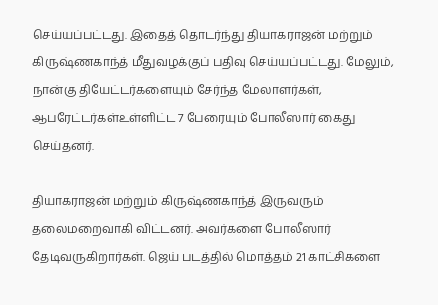செய்யப்பட்டது. இதைத் தொடர்ந்து தியாகராஜன் மற்றும் கிருஷ்ணகாந்த் மீதுவழக்குப் பதிவு செய்யப்பட்டது. மேலும், நான்கு தியேட்டர்களையும் சேர்ந்த மேலாளர்கள், ஆபரேட்டர்கள்உள்ளிட்ட 7 பேரையும் போலீஸார் கைது செய்தனர்.

தியாகராஜன் மற்றும் கிருஷ்ணகாந்த் இருவரும் தலைமறைவாகி விட்டனர். அவர்களை போலீஸார் தேடிவருகிறார்கள். ஜெய் படத்தில் மொத்தம் 21 காட்சிகளை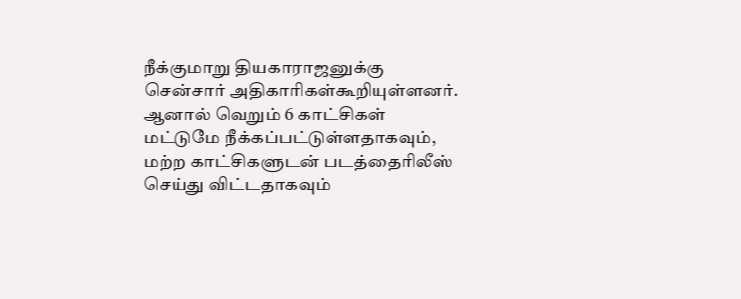நீக்குமாறு தியகாராஜனுக்கு சென்சார் அதிகாரிகள்கூறியுள்ளனர். ஆனால் வெறும் 6 காட்சிகள் மட்டுமே நீக்கப்பட்டுள்ளதாகவும், மற்ற காட்சிகளுடன் படத்தைரிலீஸ் செய்து விட்டதாகவும்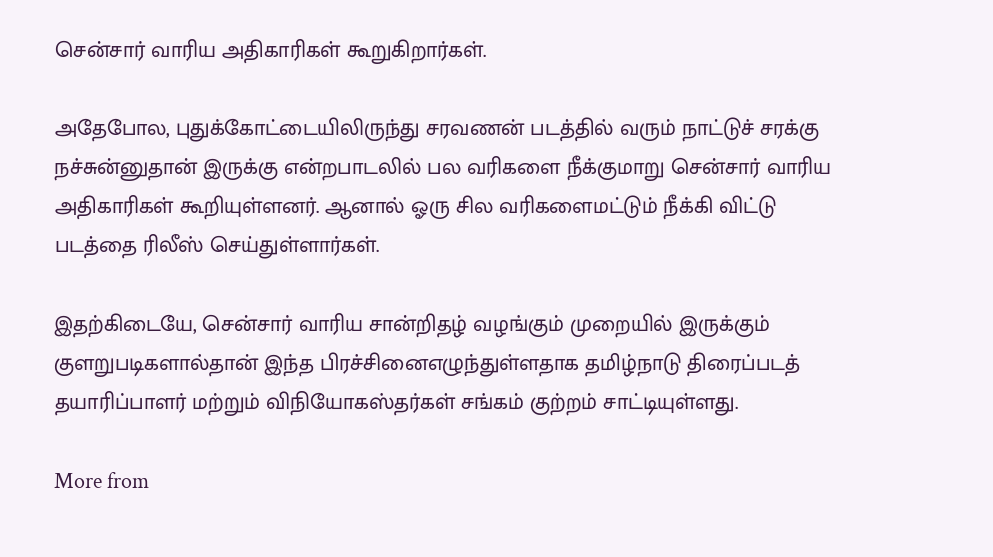சென்சார் வாரிய அதிகாரிகள் கூறுகிறார்கள்.

அதேபோல, புதுக்கோட்டையிலிருந்து சரவணன் படத்தில் வரும் நாட்டுச் சரக்கு நச்சுன்னுதான் இருக்கு என்றபாடலில் பல வரிகளை நீக்குமாறு சென்சார் வாரிய அதிகாரிகள் கூறியுள்ளனர். ஆனால் ஓரு சில வரிகளைமட்டும் நீக்கி விட்டு படத்தை ரிலீஸ் செய்துள்ளார்கள்.

இதற்கிடையே, சென்சார் வாரிய சான்றிதழ் வழங்கும் முறையில் இருக்கும் குளறுபடிகளால்தான் இந்த பிரச்சினைஎழுந்துள்ளதாக தமிழ்நாடு திரைப்படத் தயாரிப்பாளர் மற்றும் விநியோகஸ்தர்கள் சங்கம் குற்றம் சாட்டியுள்ளது.

More from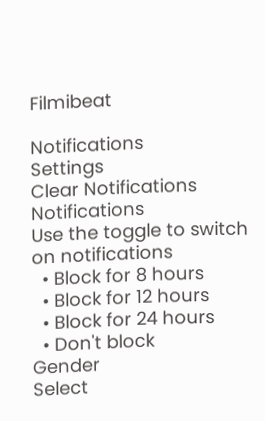Filmibeat

Notifications
Settings
Clear Notifications
Notifications
Use the toggle to switch on notifications
  • Block for 8 hours
  • Block for 12 hours
  • Block for 24 hours
  • Don't block
Gender
Select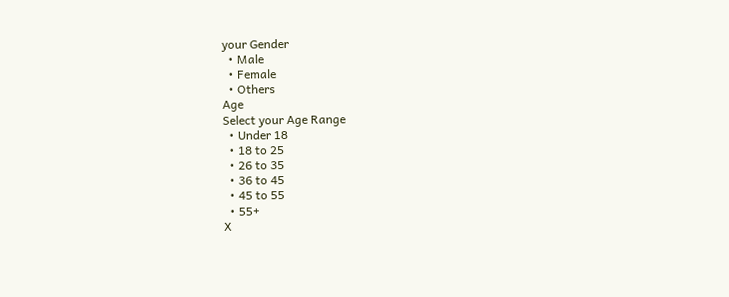your Gender
  • Male
  • Female
  • Others
Age
Select your Age Range
  • Under 18
  • 18 to 25
  • 26 to 35
  • 36 to 45
  • 45 to 55
  • 55+
X